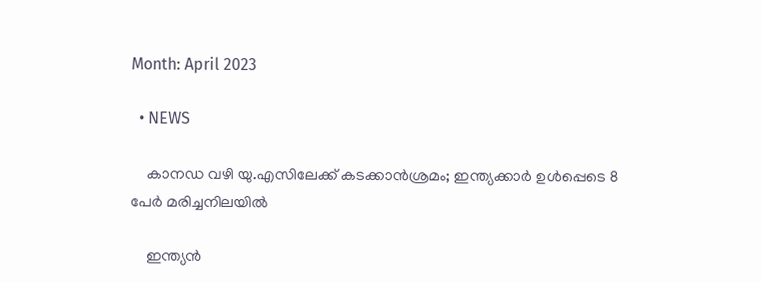Month: April 2023

  • NEWS

    കാനഡ വഴി യു.എസിലേക്ക് കടക്കാന്‍ശ്രമം; ഇന്ത്യക്കാര്‍ ഉള്‍പ്പെടെ 8 പേര്‍ മരിച്ചനിലയില്‍

    ഇന്ത്യന്‍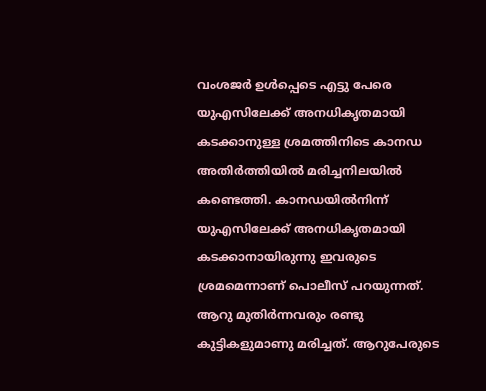വംശജര്‍ ഉള്‍പ്പെടെ എട്ടു പേരെ യുഎസിലേക്ക് അനധികൃതമായി കടക്കാനുള്ള ശ്രമത്തിനിടെ കാനഡ അതിര്‍ത്തിയില്‍ മരിച്ചനിലയില്‍ കണ്ടെത്തി. കാനഡയില്‍നിന്ന് യുഎസിലേക്ക് അനധികൃതമായി കടക്കാനായിരുന്നു ഇവരുടെ ശ്രമമെന്നാണ് പൊലീസ് പറയുന്നത്. ആറു മുതിര്‍ന്നവരും രണ്ടു കുട്ടികളുമാണു മരിച്ചത്. ആറുപേരുടെ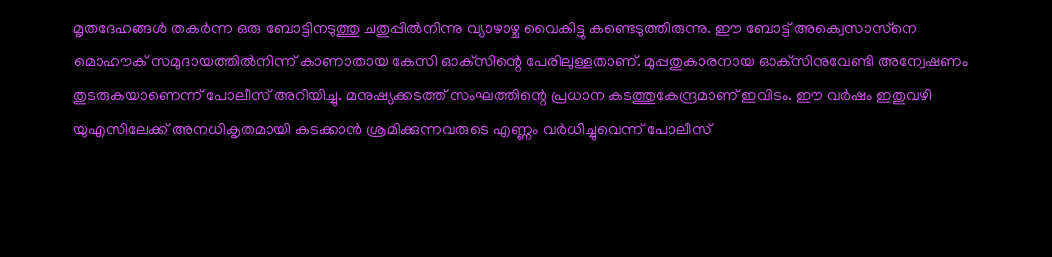മൃതദേഹങ്ങള്‍ തകര്‍ന്ന ഒരു ബോട്ടിനടുത്തു ചതുപ്പില്‍നിന്നു വ്യാഴാഴ്ച വൈകിട്ടു കണ്ടെടുത്തിരുന്നു. ഈ ബോട്ട് അക്വെസാസ്‌നെ മൊഹൗക് സമുദായത്തില്‍നിന്ന് കാണാതായ കേസി ഓക്‌സിന്റെ പേരിലുള്ളതാണ്. മുപ്പതുകാരനായ ഓക്‌സിനുവേണ്ടി അന്വേഷണം തുടരുകയാണെന്ന് പോലീസ് അറിയിച്ചു. മനുഷ്യക്കടത്ത് സംഘത്തിന്റെ പ്രധാന കടത്തുകേന്ദ്രമാണ് ഇവിടം. ഈ വര്‍ഷം ഇതുവഴി യുഎസിലേക്ക് അനധികൃതമായി കടക്കാന്‍ ശ്രമിക്കുന്നവരുടെ എണ്ണം വര്‍ധിച്ചുവെന്ന് പോലീസ്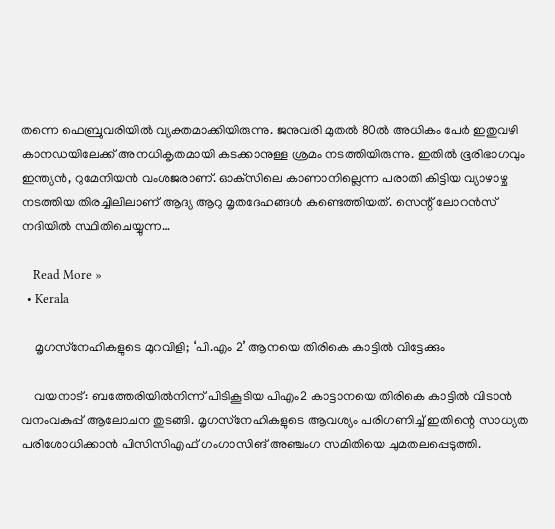തന്നെ ഫെബ്രുവരിയില്‍ വ്യക്തമാക്കിയിരുന്നു. ജനുവരി മുതല്‍ 80ല്‍ അധികം പേര്‍ ഇതുവഴി കാനഡയിലേക്ക് അനധികൃതമായി കടക്കാനുള്ള ശ്രമം നടത്തിയിരുന്നു. ഇതില്‍ ഭൂരിഭാഗവും ഇന്ത്യന്‍, റുമേനിയന്‍ വംശജരാണ്. ഓക്‌സിലെ കാണാനില്ലെന്ന പരാതി കിട്ടിയ വ്യാഴാഴ്ച നടത്തിയ തിരച്ചിലിലാണ് ആദ്യ ആറു മൃതദേഹങ്ങള്‍ കണ്ടെത്തിയത്. സെന്റ് ലോറന്‍സ് നദിയില്‍ സ്ഥിതിചെയ്യുന്ന…

    Read More »
  • Kerala

    മൃഗസ്‌നേഹികളുടെ മുറവിളി; ‘പി.എം 2’ ആനയെ തിരികെ കാട്ടില്‍ വിട്ടേക്കും

    വയനാട്: ബത്തേരിയില്‍നിന്ന് പിടികൂടിയ പിഎം2 കാട്ടാനയെ തിരികെ കാട്ടില്‍ വിടാന്‍ വനംവകുപ്പ് ആലോചന തുടങ്ങി. മൃഗസ്‌നേഹികളുടെ ആവശ്യം പരിഗണിച്ച് ഇതിന്റെ സാധ്യത പരിശോധിക്കാന്‍ പിസിസിഎഫ് ഗംഗാസിങ് അഞ്ചംഗ സമിതിയെ ചുമതലപ്പെടുത്തി.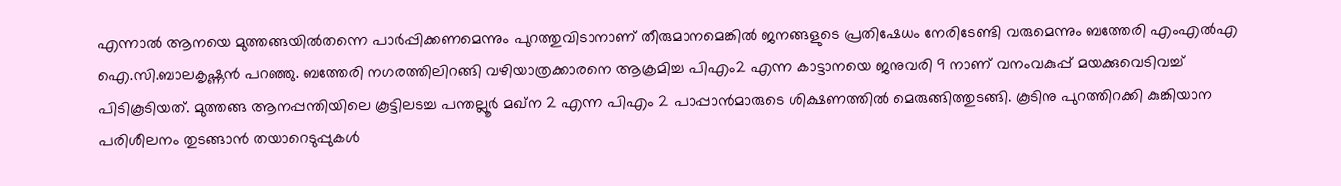എന്നാല്‍ ആനയെ മുത്തങ്ങയില്‍തന്നെ പാര്‍പ്പിക്കണമെന്നും പുറത്തുവിടാനാണ് തീരുമാനമെങ്കില്‍ ജനങ്ങളുടെ പ്രതിഷേധം നേരിടേണ്ടി വരുമെന്നും ബത്തേരി എംഎല്‍എ ഐ.സി.ബാലകൃഷ്ണന്‍ പറഞ്ഞു. ബത്തേരി നഗരത്തിലിറങ്ങി വഴിയാത്രക്കാരനെ ആക്രമിച്ച പിഎം2 എന്ന കാട്ടാനയെ ജനുവരി 9 നാണ് വനംവകുപ്പ് മയക്കുവെടിവച്ച് പിടികൂടിയത്. മുത്തങ്ങ ആനപ്പന്തിയിലെ കൂട്ടിലടച്ച പന്തല്ലൂര്‍ മഖ്‌ന 2 എന്ന പിഎം 2 പാപ്പാന്‍മാരുടെ ശിക്ഷണത്തില്‍ മെരുങ്ങിത്തുടങ്ങി. കൂടിനു പുറത്തിറക്കി കുങ്കിയാന പരിശീലനം തുടങ്ങാന്‍ തയാറെടുപ്പുകള്‍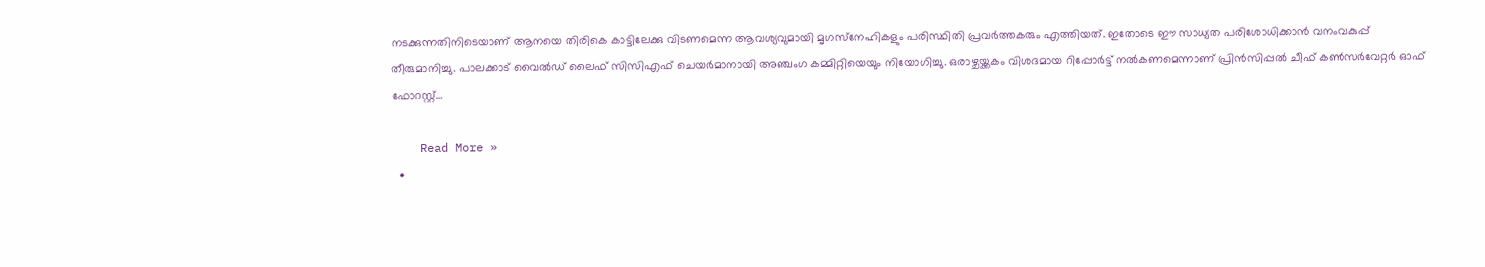നടക്കുന്നതിനിടെയാണ് ആനയെ തിരികെ കാട്ടിലേക്കു വിടണമെന്ന ആവശ്യവുമായി മൃഗസ്‌നേഹികളും പരിസ്ഥിതി പ്രവര്‍ത്തകരും എത്തിയത്. ഇതോടെ ഈ സാധ്യത പരിശോധിക്കാന്‍ വനംവകുപ്പ് തീരുമാനിച്ചു. പാലക്കാട് വൈല്‍ഡ് ലൈഫ് സിസിഎഫ് ചെയര്‍മാനായി അഞ്ചംഗ കമ്മിറ്റിയെയും നിയോഗിച്ചു. ഒരാഴ്ചയ്ക്കകം വിശദമായ റിപ്പോര്‍ട്ട് നല്‍കണമെന്നാണ് പ്രിന്‍സിപ്പല്‍ ചീഫ് കണ്‍സര്‍വേറ്റര്‍ ഓഫ് ഫോറസ്റ്റ്…

    Read More »
  •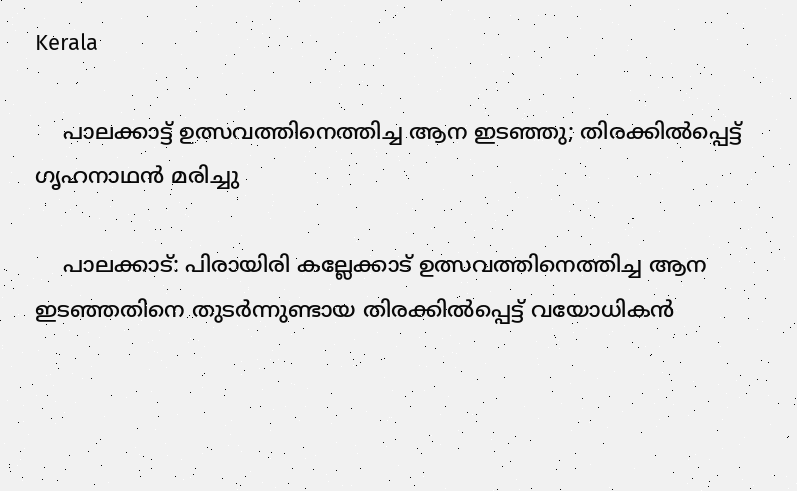Kerala

    പാലക്കാട്ട് ഉത്സവത്തിനെത്തിച്ച ആന ഇടഞ്ഞു; തിരക്കില്‍പ്പെട്ട് ഗൃഹനാഥന്‍ മരിച്ചു

    പാലക്കാട്: പിരായിരി കല്ലേക്കാട് ഉത്സവത്തിനെത്തിച്ച ആന ഇടഞ്ഞതിനെ തുടര്‍ന്നുണ്ടായ തിരക്കില്‍പ്പെട്ട് വയോധികന്‍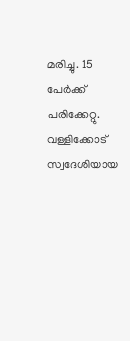മരിച്ചു. 15 പേര്‍ക്ക് പരിക്കേറ്റു. വള്ളിക്കോട് സ്വദേശിയായ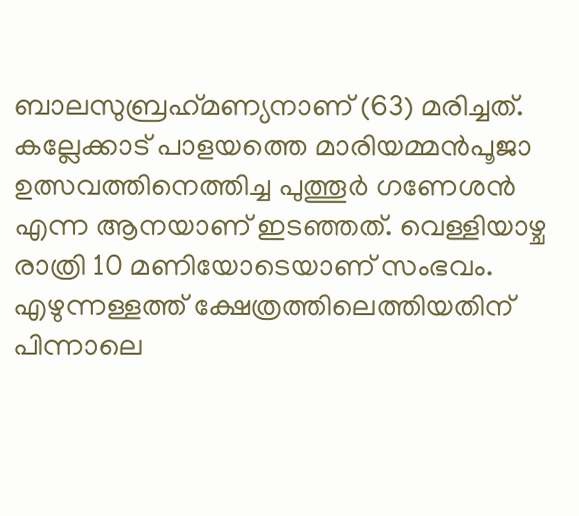ബാലസുബ്രഹ്‌മണ്യനാണ് (63) മരിച്ചത്. കല്ലേക്കാട് പാളയത്തെ മാരിയമ്മന്‍പൂജാ ഉത്സവത്തിനെത്തിച്ച പുത്തൂര്‍ ഗണേശന്‍ എന്ന ആനയാണ് ഇടഞ്ഞത്. വെള്ളിയാഴ്ച രാത്രി 10 മണിയോടെയാണ് സംഭവം. എഴുന്നള്ളത്ത് ക്ഷേത്രത്തിലെത്തിയതിന് പിന്നാലെ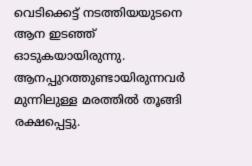വെടിക്കെട്ട് നടത്തിയയുടനെ ആന ഇടഞ്ഞ് ഓടുകയായിരുന്നു. ആനപ്പുറത്തുണ്ടായിരുന്നവര്‍ മുന്നിലുള്ള മരത്തില്‍ തൂങ്ങി രക്ഷപ്പെട്ടു.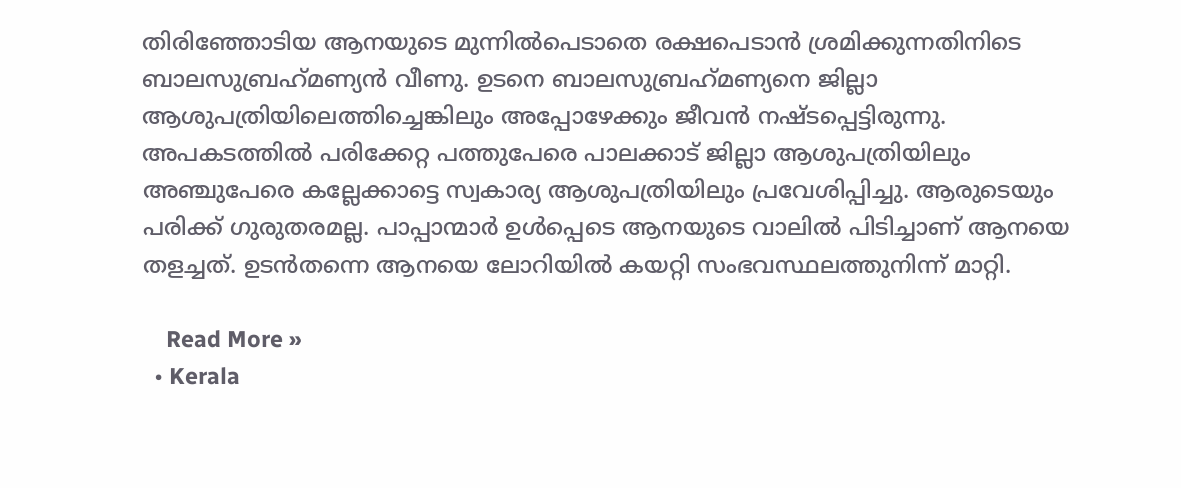തിരിഞ്ഞോടിയ ആനയുടെ മുന്നില്‍പെടാതെ രക്ഷപെടാന്‍ ശ്രമിക്കുന്നതിനിടെ ബാലസുബ്രഹ്‌മണ്യന്‍ വീണു. ഉടനെ ബാലസുബ്രഹ്‌മണ്യനെ ജില്ലാ ആശുപത്രിയിലെത്തിച്ചെങ്കിലും അപ്പോഴേക്കും ജീവന്‍ നഷ്ടപ്പെട്ടിരുന്നു. അപകടത്തില്‍ പരിക്കേറ്റ പത്തുപേരെ പാലക്കാട് ജില്ലാ ആശുപത്രിയിലും അഞ്ചുപേരെ കല്ലേക്കാട്ടെ സ്വകാര്യ ആശുപത്രിയിലും പ്രവേശിപ്പിച്ചു. ആരുടെയും പരിക്ക് ഗുരുതരമല്ല. പാപ്പാന്മാര്‍ ഉള്‍പ്പെടെ ആനയുടെ വാലില്‍ പിടിച്ചാണ് ആനയെ തളച്ചത്. ഉടന്‍തന്നെ ആനയെ ലോറിയില്‍ കയറ്റി സംഭവസ്ഥലത്തുനിന്ന് മാറ്റി.

    Read More »
  • Kerala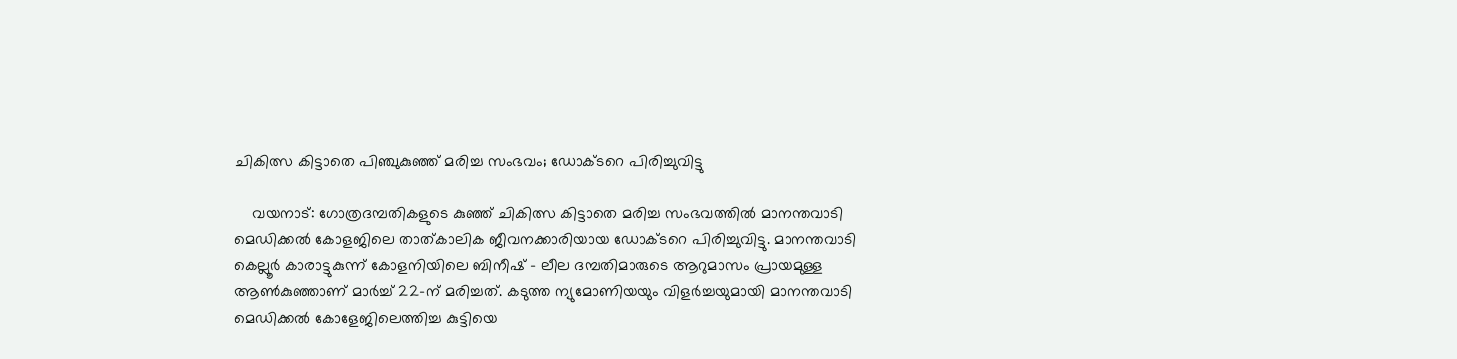ചികിത്സ കിട്ടാതെ പിഞ്ചുകുഞ്ഞ് മരിച്ച സംഭവം; ഡോക്ടറെ പിരിച്ചുവിട്ടു

    വയനാട്: ഗോത്രദമ്പതികളുടെ കുഞ്ഞ് ചികിത്സ കിട്ടാതെ മരിച്ച സംഭവത്തില്‍ മാനന്തവാടി മെഡിക്കല്‍ കോളജിലെ താത്കാലിക ജീവനക്കാരിയായ ഡോക്ടറെ പിരിച്ചുവിട്ടു. മാനന്തവാടി കെല്ലൂര്‍ കാരാട്ടുകുന്ന് കോളനിയിലെ ബിനീഷ് – ലീല ദമ്പതിമാരുടെ ആറുമാസം പ്രായമുള്ള ആണ്‍കുഞ്ഞാണ് മാര്‍ച്ച് 22-ന് മരിച്ചത്. കടുത്ത ന്യുമോണിയയും വിളര്‍ച്ചയുമായി മാനന്തവാടി മെഡിക്കല്‍ കോളേജിലെത്തിച്ച കുട്ടിയെ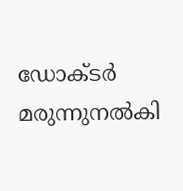ഡോക്ടര്‍ മരുന്നുനല്‍കി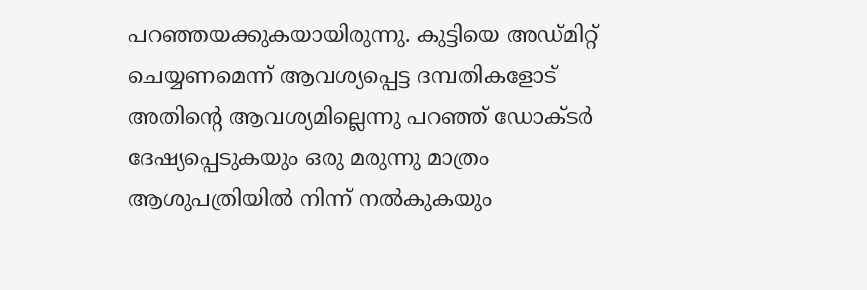പറഞ്ഞയക്കുകയായിരുന്നു. കുട്ടിയെ അഡ്മിറ്റ് ചെയ്യണമെന്ന് ആവശ്യപ്പെട്ട ദമ്പതികളോട് അതിന്റെ ആവശ്യമില്ലെന്നു പറഞ്ഞ് ഡോക്ടര്‍ ദേഷ്യപ്പെടുകയും ഒരു മരുന്നു മാത്രം ആശുപത്രിയില്‍ നിന്ന് നല്‍കുകയും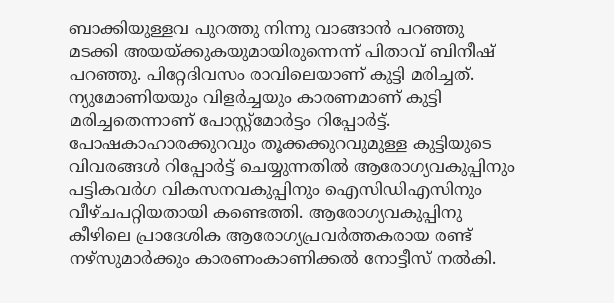ബാക്കിയുള്ളവ പുറത്തു നിന്നു വാങ്ങാന്‍ പറഞ്ഞു മടക്കി അയയ്ക്കുകയുമായിരുന്നെന്ന് പിതാവ് ബിനീഷ് പറഞ്ഞു. പിറ്റേദിവസം രാവിലെയാണ് കുട്ടി മരിച്ചത്. ന്യുമോണിയയും വിളര്‍ച്ചയും കാരണമാണ് കുട്ടി മരിച്ചതെന്നാണ് പോസ്റ്റ്‌മോര്‍ട്ടം റിപ്പോര്‍ട്ട്. പോഷകാഹാരക്കുറവും തൂക്കക്കുറവുമുള്ള കുട്ടിയുടെ വിവരങ്ങള്‍ റിപ്പോര്‍ട്ട് ചെയ്യുന്നതില്‍ ആരോഗ്യവകുപ്പിനും പട്ടികവര്‍ഗ വികസനവകുപ്പിനും ഐസിഡിഎസിനും വീഴ്ചപറ്റിയതായി കണ്ടെത്തി. ആരോഗ്യവകുപ്പിനു കീഴിലെ പ്രാദേശിക ആരോഗ്യപ്രവര്‍ത്തകരായ രണ്ട് നഴ്‌സുമാര്‍ക്കും കാരണംകാണിക്കല്‍ നോട്ടീസ് നല്‍കി.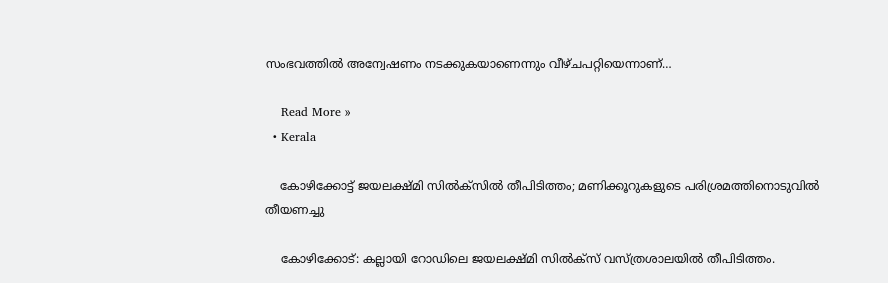സംഭവത്തില്‍ അന്വേഷണം നടക്കുകയാണെന്നും വീഴ്ചപറ്റിയെന്നാണ്…

    Read More »
  • Kerala

    കോഴിക്കോട്ട് ജയലക്ഷ്മി സില്‍ക്സില്‍ തീപിടിത്തം; മണിക്കൂറുകളുടെ പരിശ്രമത്തിനൊടുവില്‍ തീയണച്ചു

    കോഴിക്കോട്: കല്ലായി റോഡിലെ ജയലക്ഷ്മി സില്‍ക്‌സ് വസ്ത്രശാലയില്‍ തീപിടിത്തം.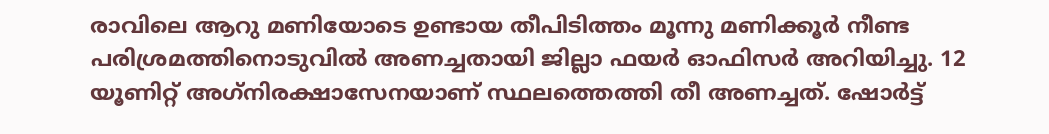രാവിലെ ആറു മണിയോടെ ഉണ്ടായ തീപിടിത്തം മൂന്നു മണിക്കൂര്‍ നീണ്ട പരിശ്രമത്തിനൊടുവില്‍ അണച്ചതായി ജില്ലാ ഫയര്‍ ഓഫിസര്‍ അറിയിച്ചു. 12 യൂണിറ്റ് അഗ്‌നിരക്ഷാസേനയാണ് സ്ഥലത്തെത്തി തീ അണച്ചത്. ഷോര്‍ട്ട്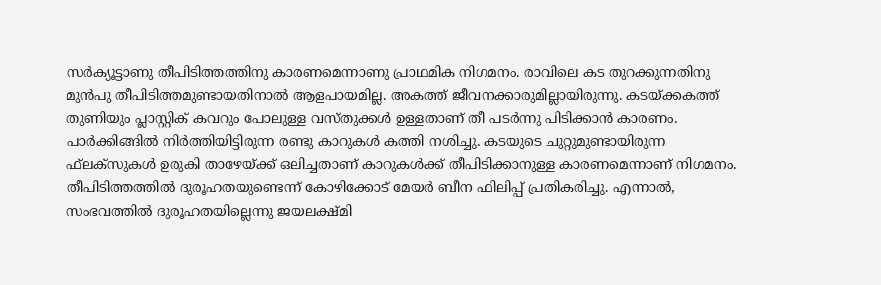സര്‍ക്യൂട്ടാണു തീപിടിത്തത്തിനു കാരണമെന്നാണു പ്രാഥമിക നിഗമനം. രാവിലെ കട തുറക്കുന്നതിനു മുന്‍പു തീപിടിത്തമുണ്ടായതിനാല്‍ ആളപായമില്ല. അകത്ത് ജീവനക്കാരുമില്ലായിരുന്നു. കടയ്ക്കകത്ത് തുണിയും പ്ലാസ്റ്റിക് കവറും പോലുള്ള വസ്തുക്കള്‍ ഉള്ളതാണ് തീ പടര്‍ന്നു പിടിക്കാന്‍ കാരണം. പാര്‍ക്കിങ്ങില്‍ നിര്‍ത്തിയിട്ടിരുന്ന രണ്ടു കാറുകള്‍ കത്തി നശിച്ചു. കടയുടെ ചുറ്റുമുണ്ടായിരുന്ന ഫ്‌ലക്‌സുകള്‍ ഉരുകി താഴേയ്ക്ക് ഒലിച്ചതാണ് കാറുകള്‍ക്ക് തീപിടിക്കാനുള്ള കാരണമെന്നാണ് നിഗമനം. തീപിടിത്തത്തില്‍ ദുരൂഹതയുണ്ടെന്ന് കോഴിക്കോട് മേയര്‍ ബീന ഫിലിപ്പ് പ്രതികരിച്ചു. എന്നാല്‍, സംഭവത്തില്‍ ദുരൂഹതയില്ലെന്നു ജയലക്ഷ്മി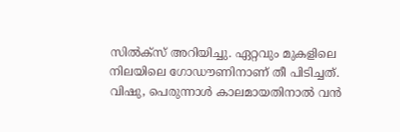സില്‍ക്‌സ് അറിയിച്ചു. ഏറ്റവും മുകളിലെ നിലയിലെ ഗോഡൗണിനാണ് തീ പിടിച്ചത്. വിഷു, പെരുന്നാള്‍ കാലമായതിനാല്‍ വന്‍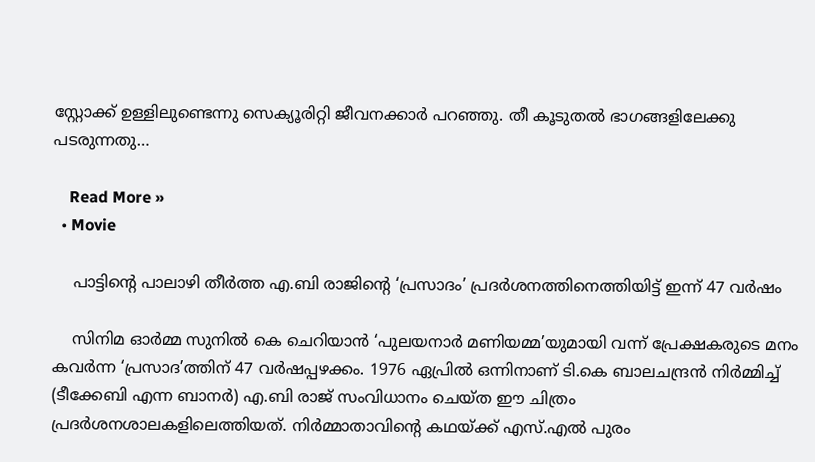സ്റ്റോക്ക് ഉള്ളിലുണ്ടെന്നു സെക്യൂരിറ്റി ജീവനക്കാര്‍ പറഞ്ഞു. തീ കൂടുതല്‍ ഭാഗങ്ങളിലേക്കു പടരുന്നതു…

    Read More »
  • Movie

    പാട്ടിന്റെ പാലാഴി തീർത്ത എ.ബി രാജിന്റെ ‘പ്രസാദം’ പ്രദർശനത്തിനെത്തിയിട്ട്‌ ഇന്ന് 47 വർഷം

    സിനിമ ഓർമ്മ സുനിൽ കെ ചെറിയാൻ ‘പുലയനാർ മണിയമ്മ’യുമായി വന്ന് പ്രേക്ഷകരുടെ മനം കവർന്ന ‘പ്രസാദ’ത്തിന് 47 വർഷപ്പഴക്കം. 1976 ഏപ്രിൽ ഒന്നിനാണ് ടി.കെ ബാലചന്ദ്രൻ നിർമ്മിച്ച് (ടീക്കേബി എന്ന ബാനർ) എ.ബി രാജ് സംവിധാനം ചെയ്‌ത ഈ ചിത്രം പ്രദർശനശാലകളിലെത്തിയത്. നിർമ്മാതാവിന്റെ കഥയ്ക്ക് എസ്.എൽ പുരം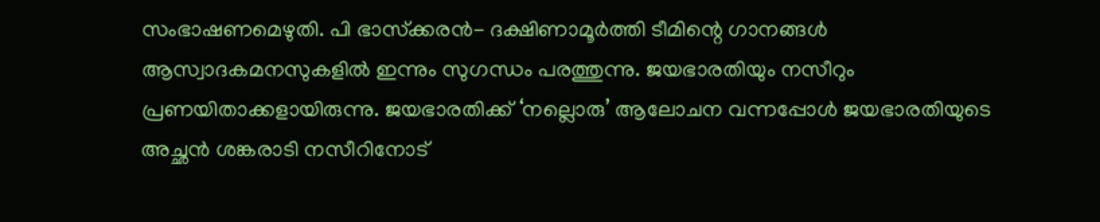സംഭാഷണമെഴുതി. പി ഭാസ്‌ക്കരൻ- ദക്ഷിണാമൂർത്തി ടീമിന്റെ ഗാനങ്ങൾ ആസ്വാദകമനസുകളിൽ ഇന്നും സുഗന്ധം പരത്തുന്നു. ജയഭാരതിയും നസീറും പ്രണയിതാക്കളായിരുന്നു. ജയഭാരതിക്ക് ‘നല്ലൊരു’ ആലോചന വന്നപ്പോൾ ജയഭാരതിയുടെ അച്ഛൻ ശങ്കരാടി നസീറിനോട്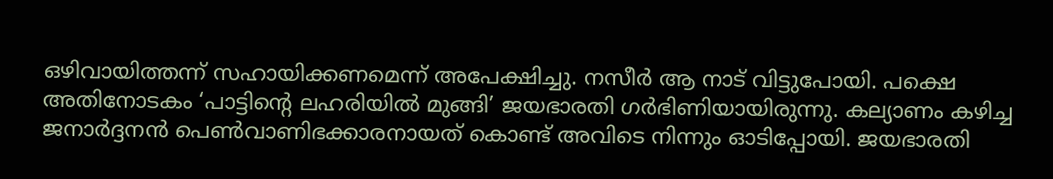ഒഴിവായിത്തന്ന് സഹായിക്കണമെന്ന് അപേക്ഷിച്ചു. നസീർ ആ നാട് വിട്ടുപോയി. പക്ഷെ അതിനോടകം ‘പാട്ടിന്റെ ലഹരിയിൽ മുങ്ങി’ ജയഭാരതി ഗർഭിണിയായിരുന്നു. കല്യാണം കഴിച്ച ജനാർദ്ദനൻ പെൺവാണിഭക്കാരനായത് കൊണ്ട് അവിടെ നിന്നും ഓടിപ്പോയി. ജയഭാരതി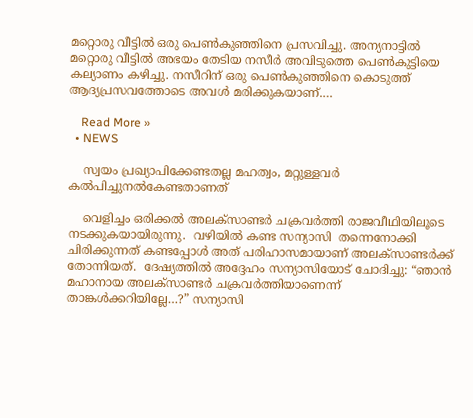മറ്റൊരു വീട്ടിൽ ഒരു പെൺകുഞ്ഞിനെ പ്രസവിച്ചു. അന്യനാട്ടിൽ മറ്റൊരു വീട്ടിൽ അഭയം തേടിയ നസീർ അവിടുത്തെ പെൺകുട്ടിയെ കല്യാണം കഴിച്ചു. നസീറിന് ഒരു പെൺകുഞ്ഞിനെ കൊടുത്ത് ആദ്യപ്രസവത്തോടെ അവൾ മരിക്കുകയാണ്.…

    Read More »
  • NEWS

    സ്വയം പ്രഖ്യാപിക്കേണ്ടതല്ല മഹത്വം, മറ്റുള്ളവര്‍ കല്‍പിച്ചുനല്‍കേണ്ടതാണത്

    വെളിച്ചം ഒരിക്കല്‍ അലക്‌സാണ്ടര്‍ ചക്രവര്‍ത്തി രാജവീഥിയിലൂടെ നടക്കുകയായിരുന്നു.  വഴിയില്‍ കണ്ട സന്യാസി  തന്നെനോക്കി ചിരിക്കുന്നത് കണ്ടപ്പോള്‍ അത് പരിഹാസമായാണ് അലക്‌സാണ്ടര്‍ക്ക് തോന്നിയത്.  ദേഷ്യത്തിൽ അദ്ദേഹം സന്യാസിയോട് ചോദിച്ചു: “ഞാന്‍ മഹാനായ അലക്‌സാണ്ടര്‍ ചക്രവര്‍ത്തിയാണെന്ന് താങ്കള്‍ക്കറിയില്ലേ…?” സന്യാസി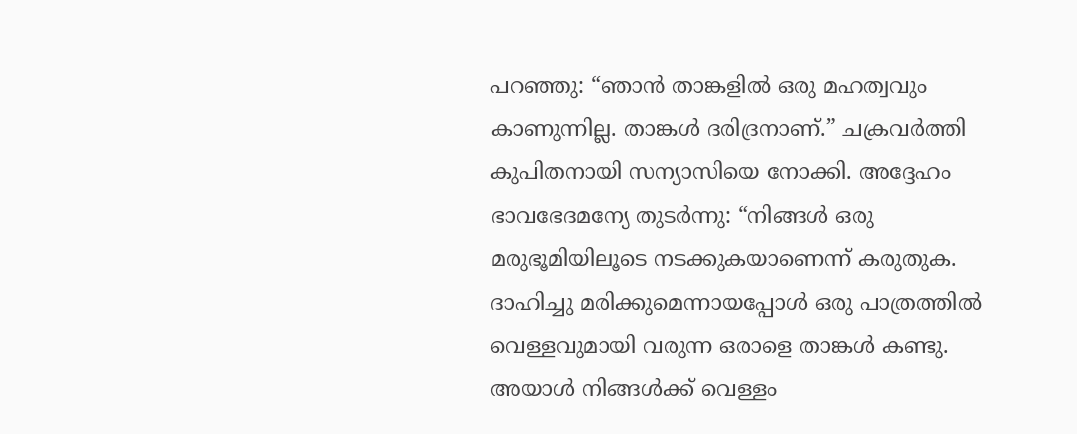പറഞ്ഞു: “ഞാന്‍ താങ്കളില്‍ ഒരു മഹത്വവും കാണുന്നില്ല. താങ്കള്‍ ദരിദ്രനാണ്.” ചക്രവർത്തി കുപിതനായി സന്യാസിയെ നോക്കി. അദ്ദേഹം ഭാവഭേദമന്യേ തുടർന്നു: “നിങ്ങള്‍ ഒരു മരുഭൂമിയിലൂടെ നടക്കുകയാണെന്ന് കരുതുക. ദാഹിച്ചു മരിക്കുമെന്നായപ്പോള്‍ ഒരു പാത്രത്തില്‍ വെള്ളവുമായി വരുന്ന ഒരാളെ താങ്കള്‍ കണ്ടു.  അയാള്‍ നിങ്ങള്‍ക്ക് വെള്ളം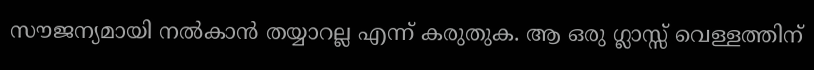സൗജന്യമായി നല്‍കാന്‍ തയ്യാറല്ല എന്ന് കരുതുക. ആ ഒരു ഗ്ലാസ്സ് വെള്ളത്തിന്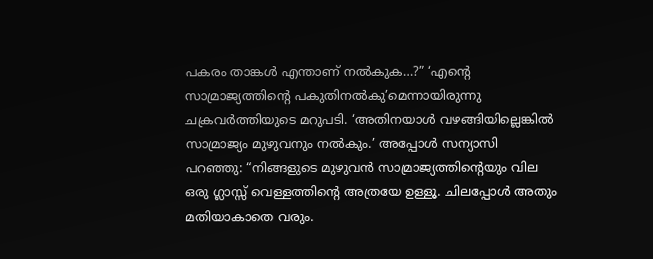പകരം താങ്കള്‍ എന്താണ് നല്‍കുക…?” ‘എന്റെ സാമ്രാജ്യത്തിന്റെ പകുതിനല്‍കു’മെന്നായിരുന്നു ചക്രവര്‍ത്തിയുടെ മറുപടി. ‘അതിനയാള്‍ വഴങ്ങിയില്ലെങ്കില്‍ സാമ്രാജ്യം മുഴുവനും നല്‍കും.’ അപ്പോള്‍ സന്യാസി പറഞ്ഞു: “നിങ്ങളുടെ മുഴുവന്‍ സാമ്രാജ്യത്തിന്റെയും വില ഒരു ഗ്ലാസ്സ് വെള്ളത്തിന്റെ അത്രയേ ഉള്ളൂ. ചിലപ്പോള്‍ അതും മതിയാകാതെ വരും.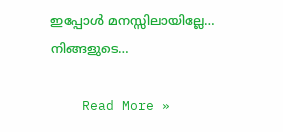ഇപ്പോള്‍ മനസ്സിലായില്ലേ… നിങ്ങളുടെ…

    Read More »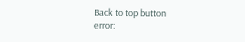Back to top button
error: